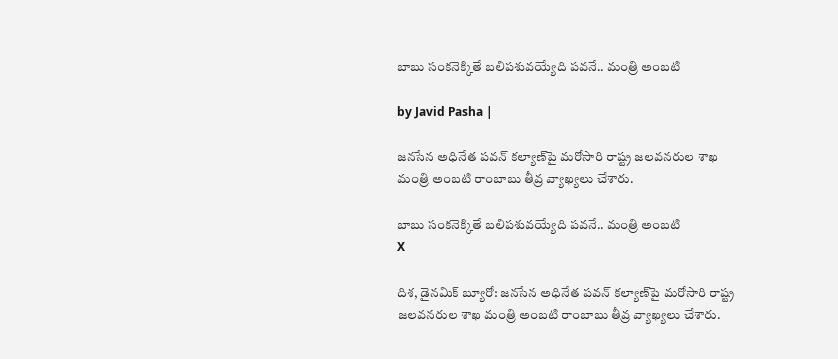బాబు సంకనెక్కితే బలిపశువయ్యేది పవనే.. మంత్రి అంబటి

by Javid Pasha |

జనసేన అధినేత పవన్ కల్యాణ్‌పై మరోసారి రాష్ట్ర జలవనరుల శాఖ మంత్రి అంబటి రాంబాబు తీవ్ర వ్యాఖ్యలు చేశారు.

బాబు సంకనెక్కితే బలిపశువయ్యేది పవనే.. మంత్రి అంబటి
X

దిశ, డైనమిక్ బ్యూరో: జనసేన అధినేత పవన్ కల్యాణ్‌పై మరోసారి రాష్ట్ర జలవనరుల శాఖ మంత్రి అంబటి రాంబాబు తీవ్ర వ్యాఖ్యలు చేశారు.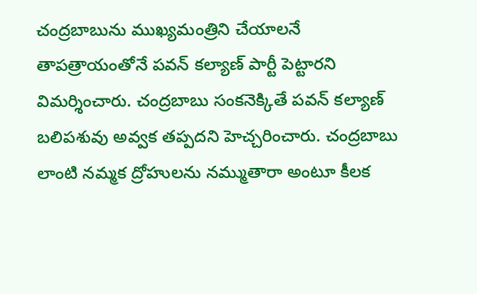చంద్రబాబును ముఖ్యమంత్రిని చేయాలనే తాపత్రాయంతోనే పవన్ కల్యాణ్ పార్టీ పెట్టారని విమర్శించారు. చంద్రబాబు సంకనెక్కితే పవన్ కల్యాణ్ బలిపశువు అవ్వక తప్పదని హెచ్చరించారు. చంద్రబాబు లాంటి నమ్మక ద్రోహులను నమ్ముతారా అంటూ కీలక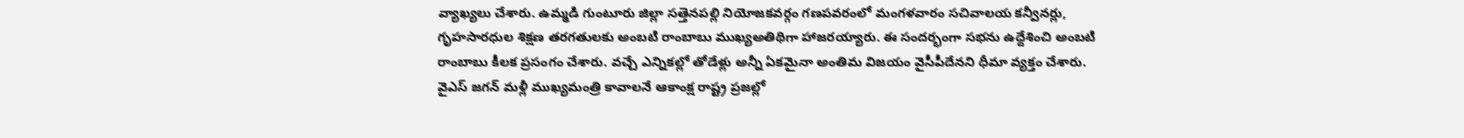వ్యాఖ్యలు చేశారు. ఉమ్మడి గుంటూరు జిల్లా సత్తెనపల్లి నియోజకవర్గం గణపవరంలో మంగళవారం సచివాలయ కన్వీనర్లు, గృహసారధుల శిక్షణ తరగతులకు అంబటి రాంబాబు ముఖ్యఅతిథిగా హాజరయ్యారు. ఈ సందర్భంగా సభను ఉద్దేశించి అంబటి రాంబాబు కీలక ప్రసంగం చేశారు. వచ్చే ఎన్నికల్లో తోడేళ్లు అన్నీ ఏకమైనా అంతిమ విజయం వైసీపీదేనని ధీమా వ్యక్తం చేశారు. వైఎస్ జగన్‌ మళ్లీ ముఖ్యమంత్రి కావాలనే ఆకాంక్ష రాష్ట్ర ప్రజల్లో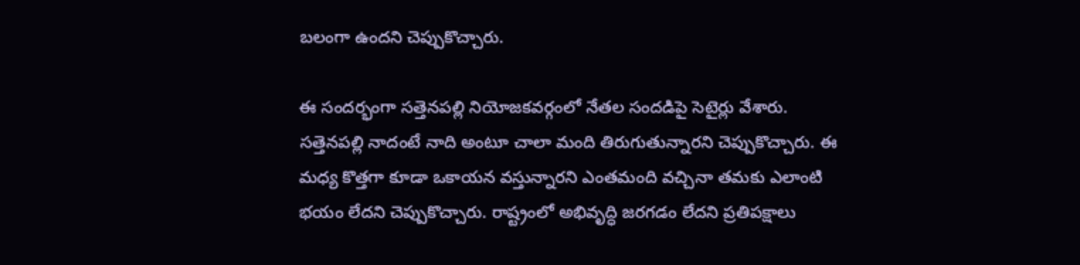బలంగా ఉందని చెప్పుకొచ్చారు.

ఈ సందర్భంగా సత్తెనపల్లి నియోజకవర్గంలో నేతల సందడిపై సెటైర్లు వేశారు. సత్తెనపల్లి నాదంటే నాది అంటూ చాలా మంది తిరుగుతున్నారని చెప్పుకొచ్చారు. ఈ మధ్య కొత్తగా కూడా ఒకాయన వస్తున్నారని ఎంతమంది వచ్చినా తమకు ఎలాంటి భయం లేదని చెప్పుకొచ్చారు. రాష్ట్రంలో అభివృద్ధి జరగడం లేదని ప్రతిపక్షాలు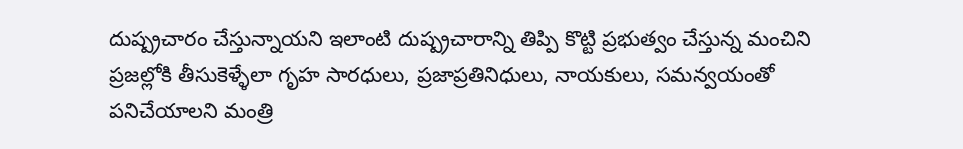దుష్ప్రచారం చేస్తున్నాయని ఇలాంటి దుష్ప్రచారాన్ని తిప్పి కొట్టి ప్రభుత్వం చేస్తున్న మంచిని ప్రజల్లోకి తీసుకెళ్ళేలా గృహ సారధులు, ప్రజాప్రతినిధులు, నాయకులు, సమన్వయంతో పనిచేయాలని మంత్రి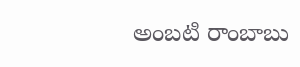అంబటి రాంబాబు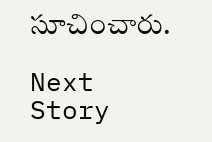సూచించారు.

Next Story